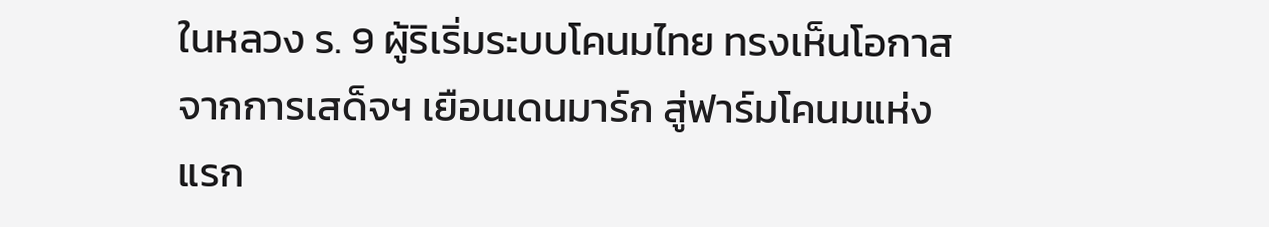ในหลวง ร. 9 ผู้ริเริ่มระบบโคนมไทย ทรงเห็นโอกาสจากการเสด็จฯ เยือนเดนมาร์ก สู่ฟาร์มโคนมแห่งแรก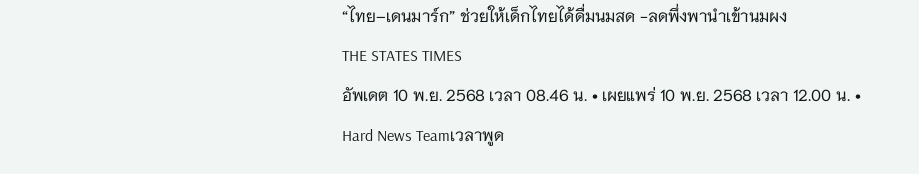“ไทย–เดนมาร์ก” ช่วยให้เด็กไทยได้ดื่มนมสด -ลดพึ่งพานำเข้านมผง
THE STATES TIMES
อัพเดต 10 พ.ย. 2568 เวลา 08.46 น. • เผยแพร่ 10 พ.ย. 2568 เวลา 12.00 น. • Hard News Teamเวลาพูด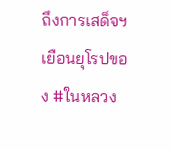ถึงการเสด็จฯ เยือนยุโรปของ #ในหลวง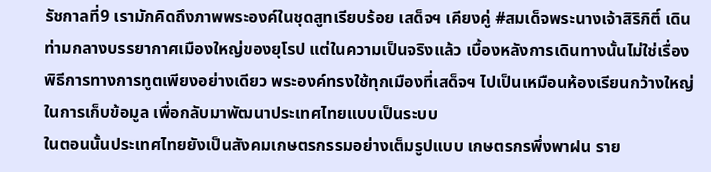รัชกาลที่9 เรามักคิดถึงภาพพระองค์ในชุดสูทเรียบร้อย เสด็จฯ เคียงคู่ #สมเด็จพระนางเจ้าสิริกิติ์ เดินท่ามกลางบรรยากาศเมืองใหญ่ของยุโรป แต่ในความเป็นจริงแล้ว เบื้องหลังการเดินทางนั้นไม่ใช่เรื่องพิธีการทางการทูตเพียงอย่างเดียว พระองค์ทรงใช้ทุกเมืองที่เสด็จฯ ไปเป็นเหมือนห้องเรียนกว้างใหญ่ในการเก็บข้อมูล เพื่อกลับมาพัฒนาประเทศไทยแบบเป็นระบบ
ในตอนนั้นประเทศไทยยังเป็นสังคมเกษตรกรรมอย่างเต็มรูปแบบ เกษตรกรพึ่งพาฝน ราย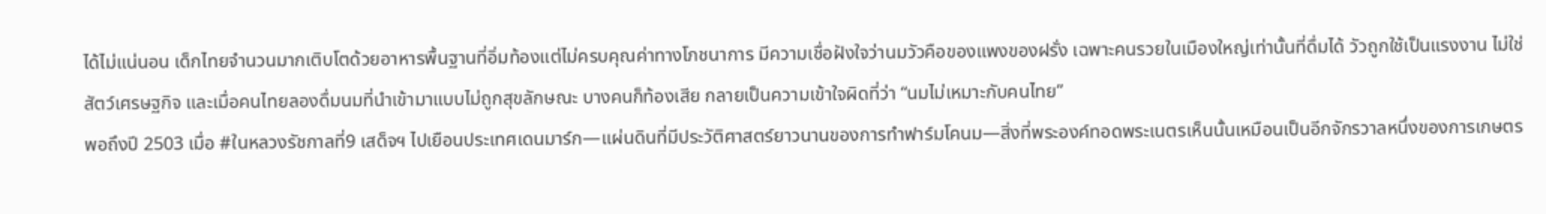ได้ไม่แน่นอน เด็กไทยจำนวนมากเติบโตด้วยอาหารพื้นฐานที่อิ่มท้องแต่ไม่ครบคุณค่าทางโภชนาการ มีความเชื่อฝังใจว่านมวัวคือของแพงของฝรั่ง เฉพาะคนรวยในเมืองใหญ่เท่านั้นที่ดื่มได้ วัวถูกใช้เป็นแรงงาน ไม่ใช่สัตว์เศรษฐกิจ และเมื่อคนไทยลองดื่มนมที่นำเข้ามาแบบไม่ถูกสุขลักษณะ บางคนก็ท้องเสีย กลายเป็นความเข้าใจผิดที่ว่า “นมไม่เหมาะกับคนไทย”
พอถึงปี 2503 เมื่อ #ในหลวงรัชกาลที่9 เสด็จฯ ไปเยือนประเทศเดนมาร์ก—แผ่นดินที่มีประวัติศาสตร์ยาวนานของการทำฟาร์มโคนม—สิ่งที่พระองค์ทอดพระเนตรเห็นนั้นเหมือนเป็นอีกจักรวาลหนึ่งของการเกษตร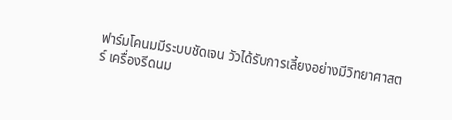ฟาร์มโคนมมีระบบชัดเจน วัวได้รับการเลี้ยงอย่างมีวิทยาศาสตร์ เครื่องรีดนม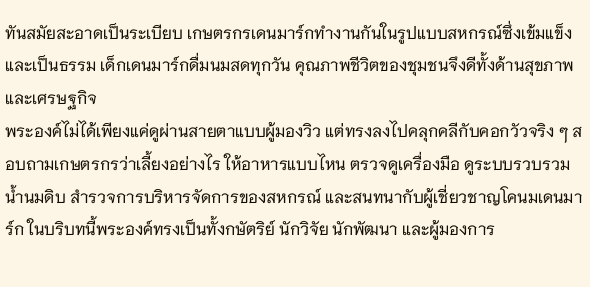ทันสมัยสะอาดเป็นระเบียบ เกษตรกรเดนมาร์กทำงานกันในรูปแบบสหกรณ์ซึ่งเข้มแข็งและเป็นธรรม เด็กเดนมาร์กดื่มนมสดทุกวัน คุณภาพชีวิตของชุมชนจึงดีทั้งด้านสุขภาพและเศรษฐกิจ
พระองค์ไม่ได้เพียงแค่ดูผ่านสายตาแบบผู้มองวิว แต่ทรงลงไปคลุกคลีกับคอกวัวจริง ๆ สอบถามเกษตรกรว่าเลี้ยงอย่างไร ให้อาหารแบบไหน ตรวจดูเครื่องมือ ดูระบบรวบรวมน้ำนมดิบ สำรวจการบริหารจัดการของสหกรณ์ และสนทนากับผู้เชี่ยวชาญโคนมเดนมาร์ก ในบริบทนี้พระองค์ทรงเป็นทั้งกษัตริย์ นักวิจัย นักพัฒนา และผู้มองการ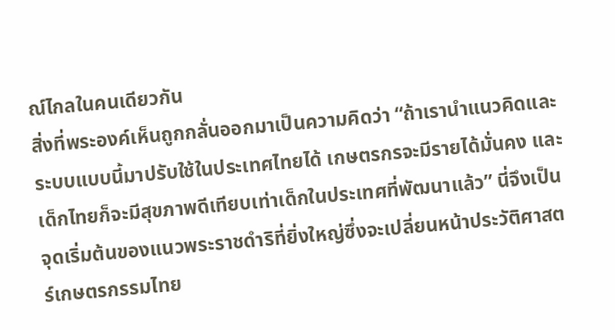ณ์ไกลในคนเดียวกัน
สิ่งที่พระองค์เห็นถูกกลั่นออกมาเป็นความคิดว่า “ถ้าเรานำแนวคิดและระบบแบบนี้มาปรับใช้ในประเทศไทยได้ เกษตรกรจะมีรายได้มั่นคง และเด็กไทยก็จะมีสุขภาพดีเทียบเท่าเด็กในประเทศที่พัฒนาแล้ว” นี่จึงเป็นจุดเริ่มต้นของแนวพระราชดำริที่ยิ่งใหญ่ซึ่งจะเปลี่ยนหน้าประวัติศาสตร์เกษตรกรรมไทย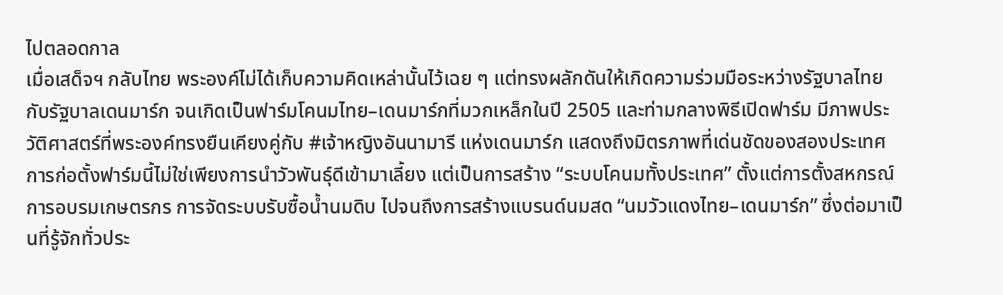ไปตลอดกาล
เมื่อเสด็จฯ กลับไทย พระองค์ไม่ได้เก็บความคิดเหล่านั้นไว้เฉย ๆ แต่ทรงผลักดันให้เกิดความร่วมมือระหว่างรัฐบาลไทยกับรัฐบาลเดนมาร์ก จนเกิดเป็นฟาร์มโคนมไทย–เดนมาร์กที่มวกเหล็กในปี 2505 และท่ามกลางพิธีเปิดฟาร์ม มีภาพประวัติศาสตร์ที่พระองค์ทรงยืนเคียงคู่กับ #เจ้าหญิงอันนามารี แห่งเดนมาร์ก แสดงถึงมิตรภาพที่เด่นชัดของสองประเทศ
การก่อตั้งฟาร์มนี้ไม่ใช่เพียงการนำวัวพันธุ์ดีเข้ามาเลี้ยง แต่เป็นการสร้าง “ระบบโคนมทั้งประเทศ” ตั้งแต่การตั้งสหกรณ์ การอบรมเกษตรกร การจัดระบบรับซื้อน้ำนมดิบ ไปจนถึงการสร้างแบรนด์นมสด “นมวัวแดงไทย–เดนมาร์ก” ซึ่งต่อมาเป็นที่รู้จักทั่วประ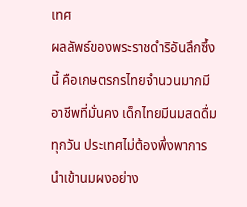เทศ
ผลลัพธ์ของพระราชดำริอันลึกซึ้งนี้ คือเกษตรกรไทยจำนวนมากมีอาชีพที่มั่นคง เด็กไทยมีนมสดดื่มทุกวัน ประเทศไม่ต้องพึ่งพาการนำเข้านมผงอย่าง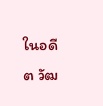ในอดีต วัฒ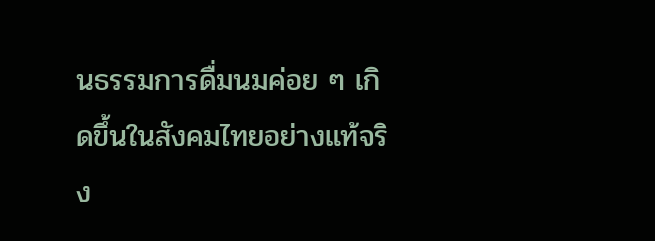นธรรมการดื่มนมค่อย ๆ เกิดขึ้นในสังคมไทยอย่างแท้จริง